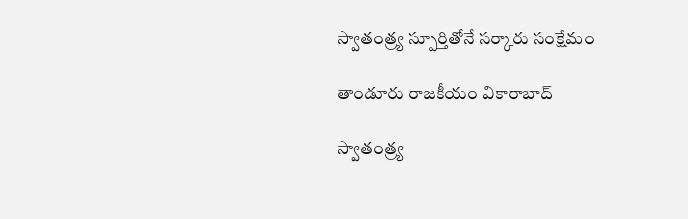స్వాతంత్ర్య స్పూర్తితోనే సర్కారు సంక్షేమం

తాండూరు రాజకీయం వికారాబాద్

స్వాతంత్ర్య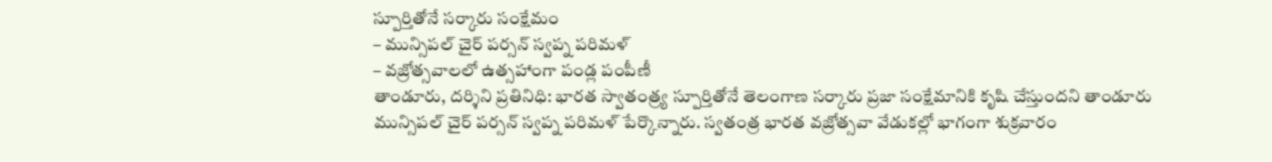స్పూర్తితోనే సర్కారు సంక్షేమం
– మున్సిప‌ల్ చైర్ ప‌ర్స‌న్ స్వ‌ప్న ప‌రిమ‌ళ్
– వ‌జ్రోత్స‌వాల‌లో ఉత్స‌హాంగా పండ్ల పంపీణీ
తాండూరు, ద‌ర్శిని ప్ర‌తినిధి: భార‌త స్వాతంత్ర్య స్పూర్తితోనే తెలంగాణ స‌ర్కారు ప్ర‌జా సంక్షేమానికి కృషి చేస్తుంద‌ని తాండూరు మున్సిప‌ల్ చైర్ ప‌ర్స‌న్ స్వ‌ప్న ప‌రిమ‌ళ్ పేర్కొన్నారు. స్వతంత్ర భారత వజ్రోత్సవా వేడుకల్లో భాగంగా శుక్ర‌వారం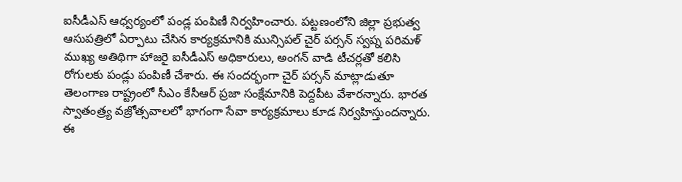ఐసీడీఎస్ ఆధ్వ‌ర్యంలో పండ్ల పంపిణీ నిర్వ‌హించారు. ప‌ట్ట‌ణంలోని జిల్లా ప్ర‌భుత్వ ఆసుప‌త్రిలో ఏర్పాటు చేసిన కార్య‌క్ర‌మానికి మున్సిప‌ల్ చైర్ ప‌ర్స‌న్ స్వ‌ప్న ప‌రిమ‌ళ్ ముఖ్య అతిథిగా హాజ‌రై ఐసీడీఎస్ అధికారులు, అంగ‌న్ వాడి టీచ‌ర్ల‌తో క‌లిసి రోగుల‌కు పండ్లు పంపిణీ చేశారు. ఈ సంద‌ర్భంగా చైర్ ప‌ర్స‌న్ మాట్లాడుతూ తెలంగాణ రాష్ట్రంలో సీఎం కేసీఆర్ ప్ర‌జా సంక్షేమానికి పెద్దపీట వేశార‌న్నారు. భార‌త స్వాతంత్ర్య వ‌జ్రోత్స‌వాల‌లో భాగంగా సేవా కార్య‌క్ర‌మాలు కూడ నిర్వ‌హిస్తుంద‌న్నారు. ఈ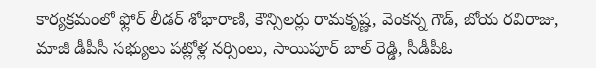కార్యక్రమంలో ఫ్లోర్ లీడర్ శోభారాణి, కౌన్సిలర్లు రామకృష్ణ, వెంకన్న గౌడ్, బోయ రవిరాజు, మాజీ డీపీసీ స‌భ్యులు ప‌ట్లోళ్ల నర్సింలు, సాయిపూర్ బాల్ రెడ్డి, సీడీపీఓ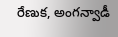రేణుక‌, అంగన్వాడీ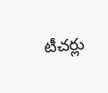టీచర్లు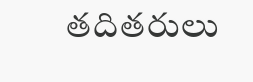తదితరులు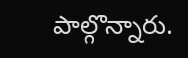పాల్గొన్నారు.